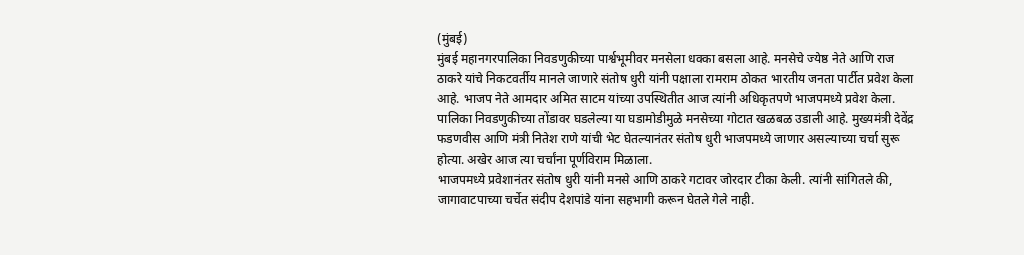(मुंबई)
मुंबई महानगरपालिका निवडणुकीच्या पार्श्वभूमीवर मनसेला धक्का बसला आहे. मनसेचे ज्येष्ठ नेते आणि राज ठाकरे यांचे निकटवर्तीय मानले जाणारे संतोष धुरी यांनी पक्षाला रामराम ठोकत भारतीय जनता पार्टीत प्रवेश केला आहे. भाजप नेते आमदार अमित साटम यांच्या उपस्थितीत आज त्यांनी अधिकृतपणे भाजपमध्ये प्रवेश केला.
पालिका निवडणुकीच्या तोंडावर घडलेल्या या घडामोडीमुळे मनसेच्या गोटात खळबळ उडाली आहे. मुख्यमंत्री देवेंद्र फडणवीस आणि मंत्री नितेश राणे यांची भेट घेतल्यानंतर संतोष धुरी भाजपमध्ये जाणार असल्याच्या चर्चा सुरू होत्या. अखेर आज त्या चर्चांना पूर्णविराम मिळाला.
भाजपमध्ये प्रवेशानंतर संतोष धुरी यांनी मनसे आणि ठाकरे गटावर जोरदार टीका केली. त्यांनी सांगितले की, जागावाटपाच्या चर्चेत संदीप देशपांडे यांना सहभागी करून घेतले गेले नाही.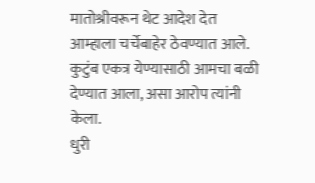मातोश्रीवरून थेट आदेश देत आम्हाला चर्चेबाहेर ठेवण्यात आले. कुटुंब एकत्र येण्यासाठी आमचा बळी देण्यात आला, असा आरोप त्यांनी केला.
धुरी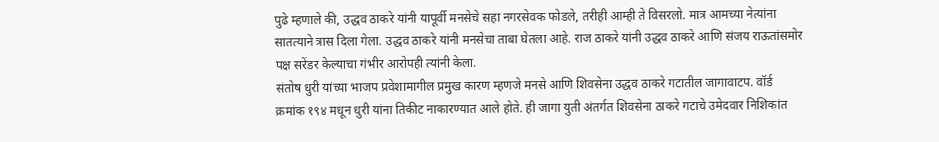पुढे म्हणाले की, उद्धव ठाकरे यांनी यापूर्वी मनसेचे सहा नगरसेवक फोडले, तरीही आम्ही ते विसरलो. मात्र आमच्या नेत्यांना सातत्याने त्रास दिला गेला. उद्धव ठाकरे यांनी मनसेचा ताबा घेतला आहे. राज ठाकरे यांनी उद्धव ठाकरे आणि संजय राऊतांसमोर पक्ष सरेंडर केल्याचा गंभीर आरोपही त्यांनी केला.
संतोष धुरी यांच्या भाजप प्रवेशामागील प्रमुख कारण म्हणजे मनसे आणि शिवसेना उद्धव ठाकरे गटातील जागावाटप. वॉर्ड क्रमांक १९४ मधून धुरी यांना तिकीट नाकारण्यात आले होते. ही जागा युती अंतर्गत शिवसेना ठाकरे गटाचे उमेदवार निशिकांत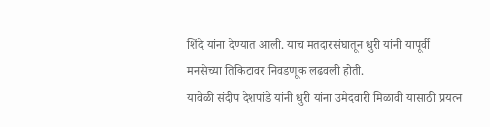शिंदे यांना देण्यात आली. याच मतदारसंघातून धुरी यांनी यापूर्वी मनसेच्या तिकिटावर निवडणूक लढवली होती.
यावेळी संदीप देशपांडे यांनी धुरी यांना उमेदवारी मिळावी यासाठी प्रयत्न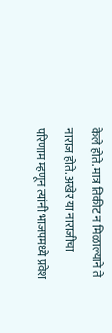केले होते. मात्र तिकीट न मिळाल्याने ते नाराज होते. अखेर या नाराजीचा परिणाम म्हणून त्यांनी भाजपमध्ये प्रवेश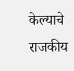केल्याचे राजकीय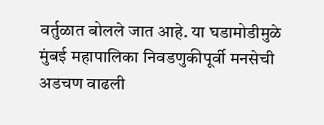वर्तुळात बोलले जात आहे. या घडामोडीमुळे मुंबई महापालिका निवडणुकीपूर्वी मनसेची अडचण वाढली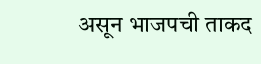असून भाजपची ताकद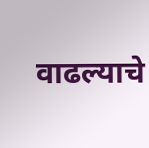वाढल्याचे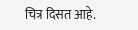चित्र दिसत आहे.